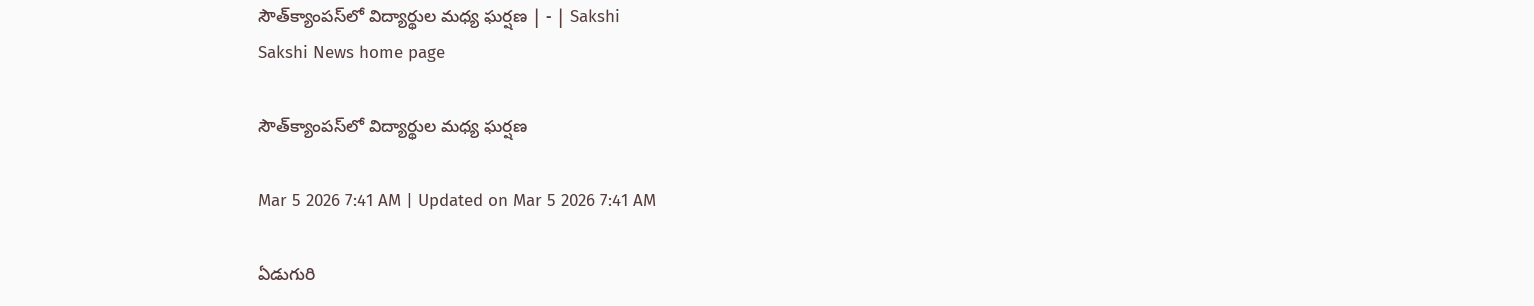సౌత్‌క్యాంపస్‌లో విద్యార్థుల మధ్య ఘర్షణ | - | Sakshi
Sakshi News home page

సౌత్‌క్యాంపస్‌లో విద్యార్థుల మధ్య ఘర్షణ

Mar 5 2026 7:41 AM | Updated on Mar 5 2026 7:41 AM

ఏడుగురి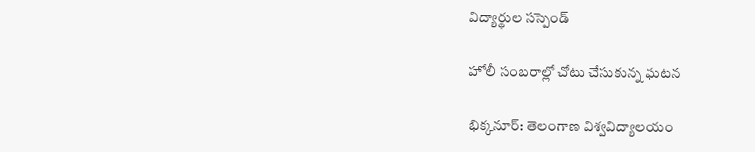విద్యార్థుల సస్పెండ్‌

హోలీ సంబరాల్లో చోటు చేసుకున్న ఘటన

భిక్కనూర్‌: తెలంగాణ విశ్వవిద్యాలయం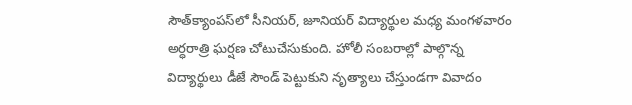సౌత్‌క్యాంపస్‌లో సీనియర్‌, జూనియర్‌ విద్యార్థుల మధ్య మంగళవారం అర్ధరాత్రి ఘర్షణ చోటుచేసుకుంది. హోలీ సంబరాల్లో పాల్గొన్న విద్యార్థులు డీజే సౌండ్‌ పెట్టుకుని నృత్యాలు చేస్తుండగా వివాదం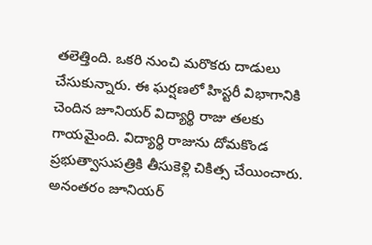తలెత్తింది. ఒకరి నుంచి మరొకరు దాడులు చేసుకున్నారు. ఈ ఘర్షణలో హిస్టరీ విభాగానికి చెందిన జూనియర్‌ విద్యార్థి రాజు తలకు గాయమైంది. విద్యార్థి రాజును దోమకొండ ప్రభుత్వాసుపత్రికి తీసుకెళ్లి చికిత్స చేయించారు. అనంతరం జూనియర్‌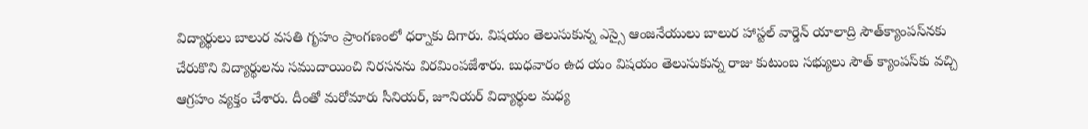విద్యార్థులు బాలుర వసతి గృహం ప్రాంగణంలో ధర్నాకు దిగారు. విషయం తెలుసుకున్న ఎస్సై ఆంజనేయులు బాలుర హాస్టల్‌ వార్డెన్‌ యాలాద్రి సౌత్‌క్యాంపస్‌నకు చేరుకొని విద్యార్థులను సముదాయించి నిరసనను విరమింపజేశారు. బుధవారం ఉద యం విషయం తెలుసుకున్న రాజు కుటుంబ సభ్యులు సౌత్‌ క్యాంపస్‌కు వచ్చి ఆగ్రహం వ్యక్తం చేశారు. దీంతో మరోమారు సీనియర్‌, జూనియర్‌ విద్యార్థుల మధ్య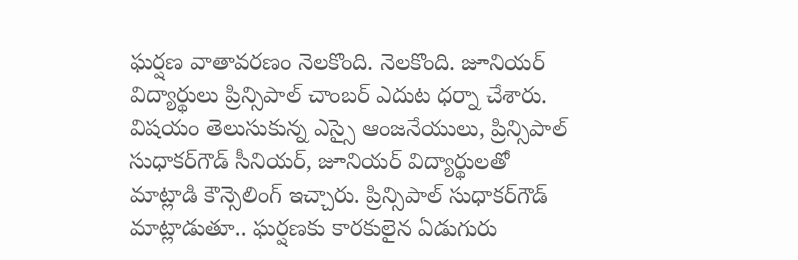ఘర్షణ వాతావరణం నెలకొంది. నెలకొంది. జూనియర్‌ విద్యార్థులు ప్రిన్సిపాల్‌ చాంబర్‌ ఎదుట ధర్నా చేశారు. విషయం తెలుసుకున్న ఎస్సై ఆంజనేయులు, ప్రిన్సిపాల్‌ సుధాకర్‌గౌడ్‌ సీనియర్‌, జూనియర్‌ విద్యార్థులతో మాట్లాడి కౌన్సెలింగ్‌ ఇచ్చారు. ప్రిన్సిపాల్‌ సుధాకర్‌గౌడ్‌ మాట్లాడుతూ.. ఘర్షణకు కారకులైన ఏడుగురు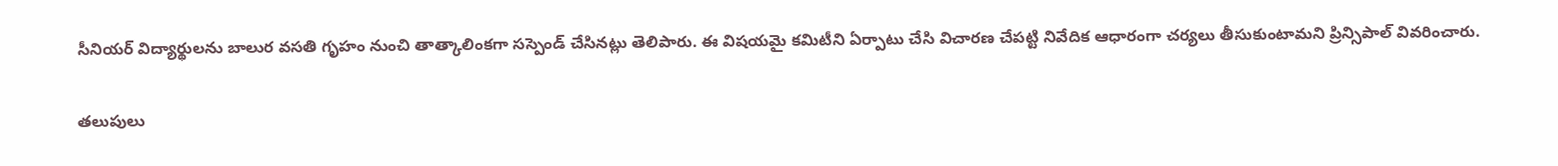సీనియర్‌ విద్యార్థులను బాలుర వసతి గృహం నుంచి తాత్కాలింకగా సస్పెండ్‌ చేసినట్లు తెలిపారు. ఈ విషయమై కమిటీని ఏర్పాటు చేసి విచారణ చేపట్టి నివేదిక ఆధారంగా చర్యలు తీసుకుంటామని ప్రిన్సిపాల్‌ వివరించారు.

తలుపులు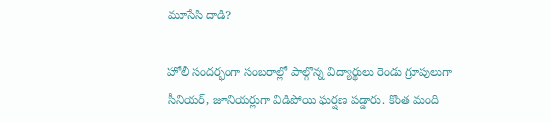మూసేసి దాడి?

హోలీ సందర్భంగా సంబరాల్లో పాల్గొన్న విద్యార్థులు రెండు గ్రూపులుగా సీనియర్‌, జూనియర్లుగా విడిపోయి ఘర్షణ పడ్డారు. కొంత మంది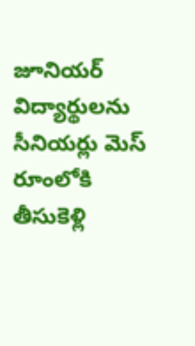జూనియర్‌ విద్యార్థులను సీనియర్లు మెస్‌ రూంలోకి తీసుకెళ్లి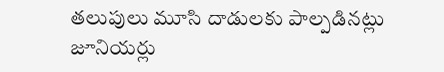తలుపులు మూసి దాడులకు పాల్పడినట్లు జూనియర్లు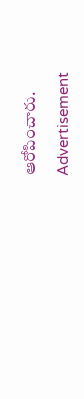ఆరోపించారు.

Advertisement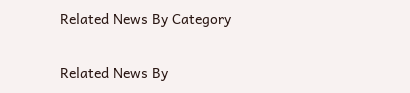Related News By Category

Related News By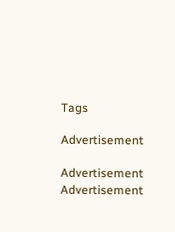Tags

Advertisement

Advertisement
Advertisement